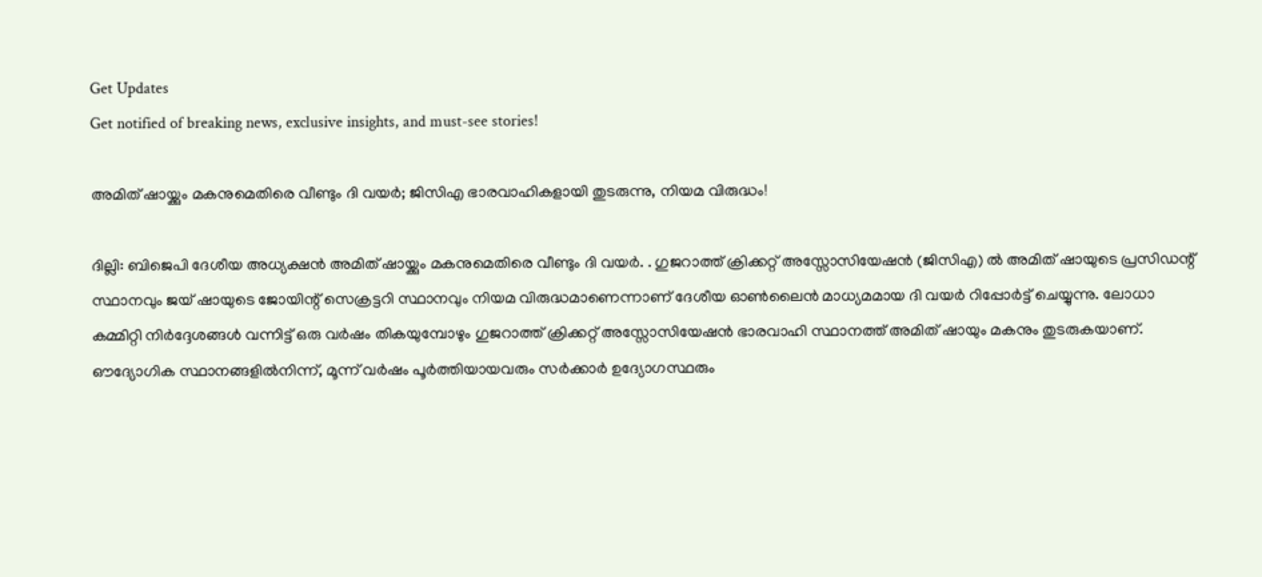Get Updates
Get notified of breaking news, exclusive insights, and must-see stories!

അമിത് ഷായ്ക്കും മകനുമെതിരെ വീണ്ടും ദി വയർ; ജിസിഎ ഭാരവാഹികളായി തുടരുന്നു, നിയമ വിരുദ്ധം!

ദില്ലി: ബിജെപി ദേശീയ അധ്യക്ഷൻ അമിത് ഷായ്ക്കും മകനുമെതിരെ വീണ്ടും ദി വയർ. . ഗുജറാത്ത് ക്രിക്കറ്റ് അസ്സോസിയേഷന്‍ (ജിസിഎ) ല്‍ അമിത് ഷായുടെ പ്രസിഡന്റ് സ്ഥാനവും ജയ് ഷായുടെ ജോയിന്റ് സെക്രട്ടറി സ്ഥാനവും നിയമ വിരുദ്ധമാണെന്നാണ് ദേശീയ ഓൺലൈൻ മാധ്യമമായ ദി വയർ റിപ്പോർട്ട് ചെയ്യുന്നു. ലോധാ കമ്മിറ്റി നിര്‍ദ്ദേശങ്ങള്‍ വന്നിട്ട് ഒരു വര്‍ഷം തികയുമ്പോഴും ഗുജറാത്ത് ക്രിക്കറ്റ് അസ്സോസിയേഷന്‍ ഭാരവാഹി സ്ഥാനത്ത് അമിത് ഷായും മകനും തുടരുകയാണ്. ഔദ്യോഗിക സ്ഥാനങ്ങളില്‍നിന്ന്, മൂന്ന് വര്‍ഷം പൂര്‍ത്തിയായവരും സര്‍ക്കാര്‍ ഉദ്യോഗസ്ഥരും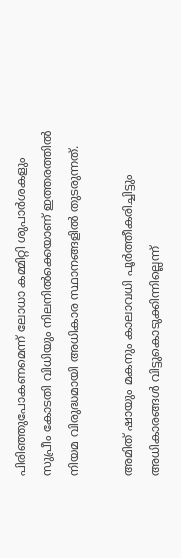പിരിഞ്ഞുപോകണമെന്ന് ലോധാ കമ്മിറ്റി ശുപാര്‍ശകളും സുപ്രീം കോടതി വിധിയും നിലനില്‍ക്കെയാണ് ഇത്തരത്തിൽ നിയമ വിരുദ്ധമായി അധികാര സ്ഥാനങ്ങളിൽ തുടരുന്നത്.

അമിത് ഷായും മകനും കാലാവധി പൂര്‍ത്തീകരിച്ചിട്ടും അധികാരങ്ങള്‍ വിട്ടുകൊടുക്കിന്നില്ലെന്ന്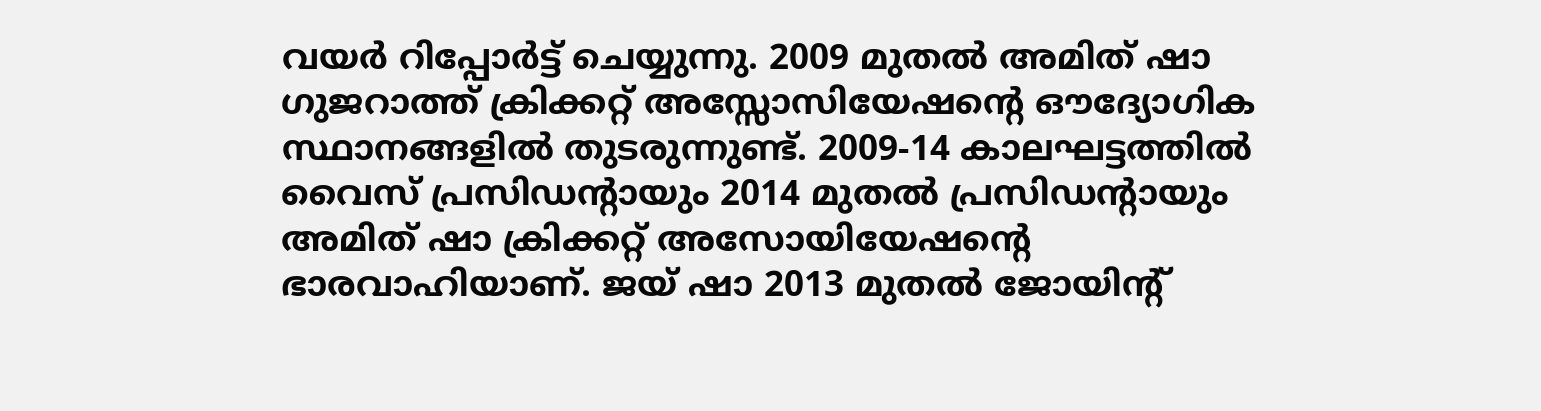വയര്‍ റിപ്പോര്‍ട്ട് ചെയ്യുന്നു. 2009 മുതല്‍ അമിത് ഷാ ഗുജറാത്ത് ക്രിക്കറ്റ് അസ്സോസിയേഷന്റെ ഔദ്യോഗിക സ്ഥാനങ്ങളില്‍ തുടരുന്നുണ്ട്. 2009-14 കാലഘട്ടത്തില്‍ വൈസ് പ്രസിഡന്റായും 2014 മുതല്‍ പ്രസിഡന്റായും അമിത് ഷാ ക്രിക്കറ്റ് അസോയിയേഷന്റെ ഭാരവാഹിയാണ്. ജയ് ഷാ 2013 മുതല്‍ ജോയിന്റ്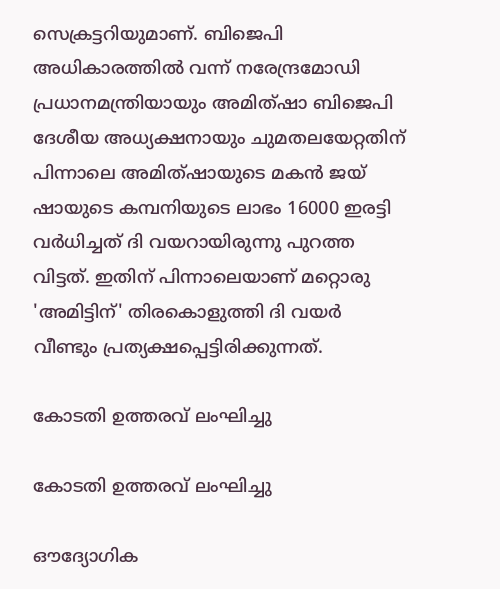സെക്രട്ടറിയുമാണ്. ബിജെപി അധികാരത്തില്‍ വന്ന് നരേന്ദ്രമോഡി പ്രധാനമന്ത്രിയായും അമിത്ഷാ ബിജെപി ദേശീയ അധ്യക്ഷനായും ചുമതലയേറ്റതിന് പിന്നാലെ അമിത്ഷായുടെ മകന്‍ ജയ് ഷായുടെ കമ്പനിയുടെ ലാഭം 16000 ഇരട്ടി വര്‍ധിച്ചത് ദി വയറായിരുന്നു പുറത്ത വിട്ടത്. ഇതിന് പിന്നാലെയാണ് മറ്റൊരു 'അമിട്ടിന്' തിരകൊളുത്തി ദി വയർ വീണ്ടും പ്രത്യക്ഷപ്പെട്ടിരിക്കുന്നത്.

കോടതി ഉത്തരവ് ലംഘിച്ചു

കോടതി ഉത്തരവ് ലംഘിച്ചു

ഔദ്യോഗിക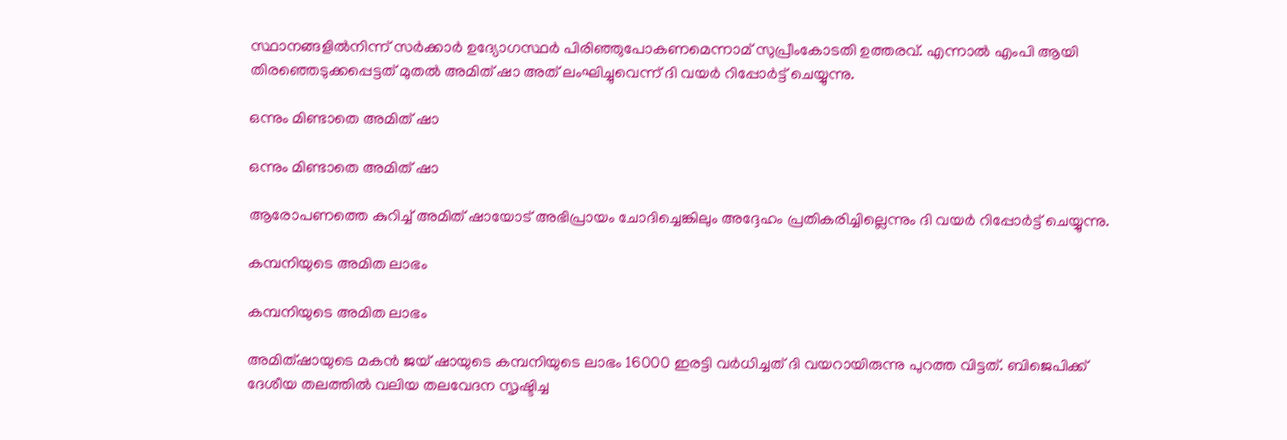സ്ഥാനങ്ങളില്‍നിന്ന് സര്‍ക്കാര്‍ ഉദ്യോഗസ്ഥര്‍ പിരിഞ്ഞുപോകണമെന്നാമ് സുപ്രീംകോടതി ഉത്തരവ്. എന്നാൽ എംപി ആയി തിരഞ്ഞെടുക്കപ്പെട്ടത് മുതല്‍ അമിത് ഷാ അത് ലംഘിച്ചുവെന്ന് ദി വയർ റിപ്പോർട്ട് ചെയ്യുന്നു.

ഒന്നും മിണ്ടാതെ അമിത് ഷാ

ഒന്നും മിണ്ടാതെ അമിത് ഷാ

ആരോപണത്തെ കുറിച്ച് അമിത് ഷായോട് അഭിപ്രായം ചോദിച്ചെങ്കിലും അദ്ദേഹം പ്രതികരിച്ചില്ലെന്നും ദി വയര്‍ റിപ്പോര്‍ട്ട് ചെയ്യുന്നു.

കമ്പനിയുടെ അമിത ലാഭം

കമ്പനിയുടെ അമിത ലാഭം

അമിത്ഷായുടെ മകന്‍ ജയ് ഷായുടെ കമ്പനിയുടെ ലാഭം 16000 ഇരട്ടി വര്‍ധിച്ചത് ദി വയറായിരുന്നു പുറത്ത വിട്ടത്. ബിജെപിക്ക് ദേശീയ തലത്തില്‍ വലിയ തലവേദന സൃഷ്ടിച്ച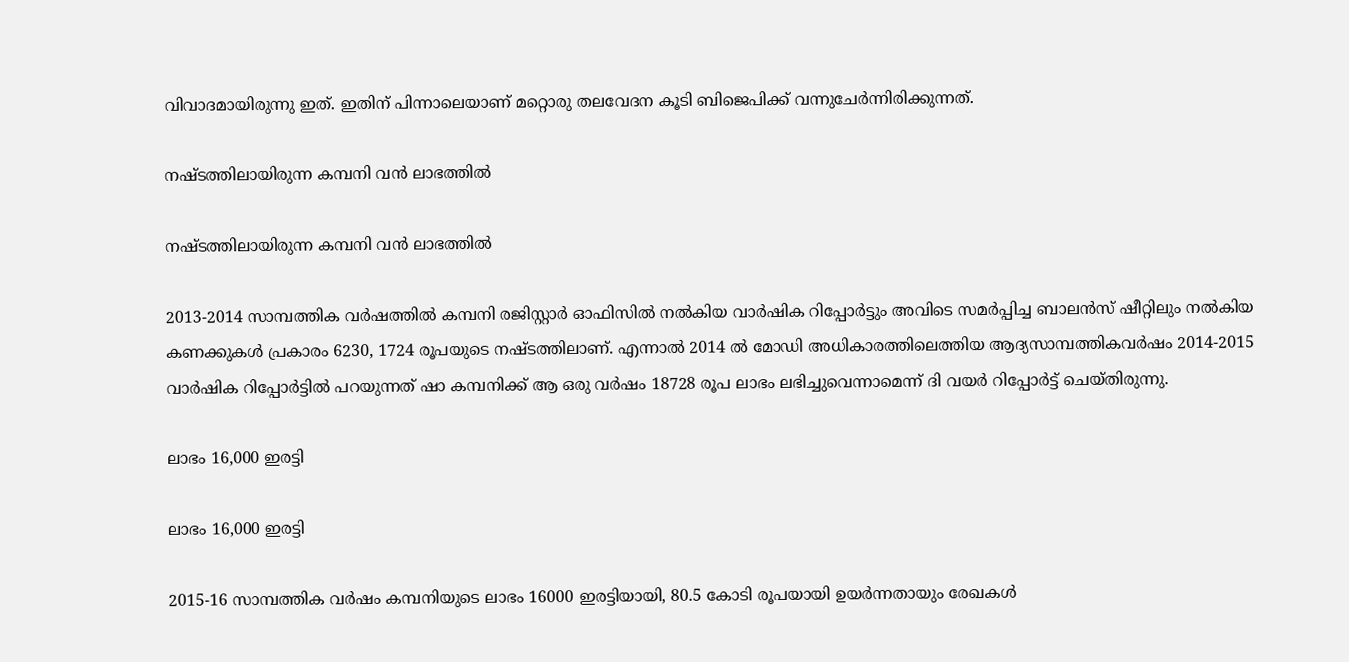വിവാദമായിരുന്നു ഇത്. ഇതിന് പിന്നാലെയാണ് മറ്റൊരു തലവേദന കൂടി ബിജെപിക്ക് വന്നുചേർന്നിരിക്കുന്നത്.

നഷ്ടത്തിലായിരുന്ന കമ്പനി വൻ ലാഭത്തിൽ

നഷ്ടത്തിലായിരുന്ന കമ്പനി വൻ ലാഭത്തിൽ

2013-2014 സാമ്പത്തിക വര്‍ഷത്തില്‍ കമ്പനി രജിസ്റ്റാര്‍ ഓഫിസില്‍ നല്‍കിയ വാര്‍ഷിക റിപ്പോര്‍ട്ടും അവിടെ സമര്‍പ്പിച്ച ബാലന്‍സ് ഷീറ്റിലും നല്‍കിയ കണക്കുകള്‍ പ്രകാരം 6230, 1724 രൂപയുടെ നഷ്ടത്തിലാണ്. എന്നാല്‍ 2014 ല്‍ മോഡി അധികാരത്തിലെത്തിയ ആദ്യസാമ്പത്തികവര്‍ഷം 2014-2015 വാര്‍ഷിക റിപ്പോര്‍ട്ടില്‍ പറയുന്നത് ഷാ കമ്പനിക്ക് ആ ഒരു വര്‍ഷം 18728 രൂപ ലാഭം ലഭിച്ചുവെന്നാമെന്ന് ദി വയർ റിപ്പോർട്ട് ചെയ്തിരുന്നു.

ലാഭം 16,000 ഇരട്ടി

ലാഭം 16,000 ഇരട്ടി

2015-16 സാമ്പത്തിക വര്‍ഷം കമ്പനിയുടെ ലാഭം 16000 ഇരട്ടിയായി, 80.5 കോടി രൂപയായി ഉയര്‍ന്നതായും രേഖകള്‍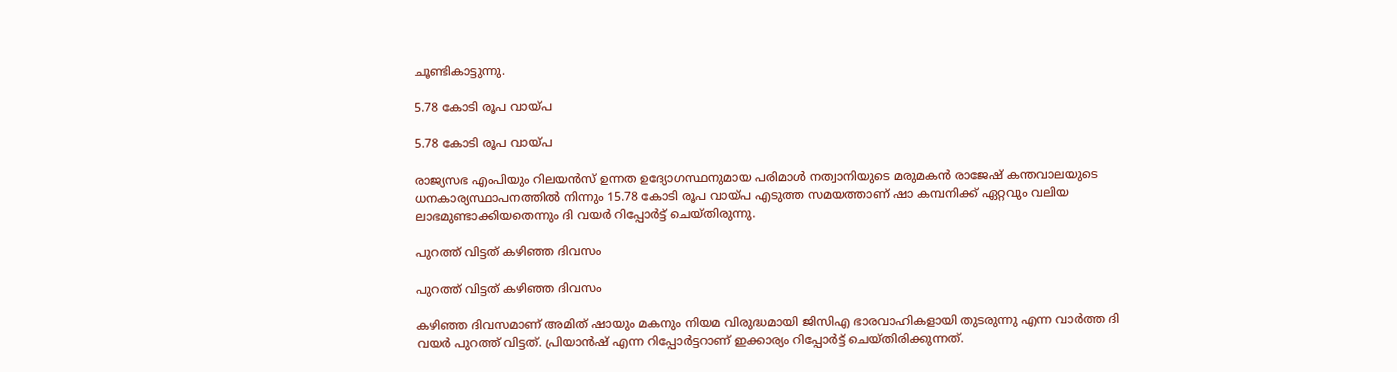ചൂണ്ടികാട്ടുന്നു.

5.78 കോടി രൂപ വായ്പ

5.78 കോടി രൂപ വായ്പ

രാജ്യസഭ എംപിയും റിലയന്‍സ് ഉന്നത ഉദ്യോഗസ്ഥനുമായ പരിമാള്‍ നത്വാനിയുടെ മരുമകന്‍ രാജേഷ് കന്തവാലയുടെ ധനകാര്യസ്ഥാപനത്തില്‍ നിന്നും 15.78 കോടി രൂപ വായ്പ എടുത്ത സമയത്താണ് ഷാ കമ്പനിക്ക് ഏറ്റവും വലിയ ലാഭമുണ്ടാക്കിയതെന്നും ദി വയർ റിപ്പോർട്ട് ചെയ്തിരുന്നു.

പുറത്ത് വിട്ടത് കഴിഞ്ഞ ദിവസം

പുറത്ത് വിട്ടത് കഴിഞ്ഞ ദിവസം

കഴിഞ്ഞ ദിവസമാണ് അമിത് ഷായും മകനും നിയമ വിരുദ്ധമായി ജിസിഎ ഭാരവാഹികളായി തുടരുന്നു എന്ന വാർത്ത ദി വയർ പുറത്ത് വിട്ടത്. പ്രിയാൻഷ് എന്ന റിപ്പോർട്ടറാണ് ഇക്കാര്യം റിപ്പോർട്ട് ചെയ്തിരിക്കുന്നത്.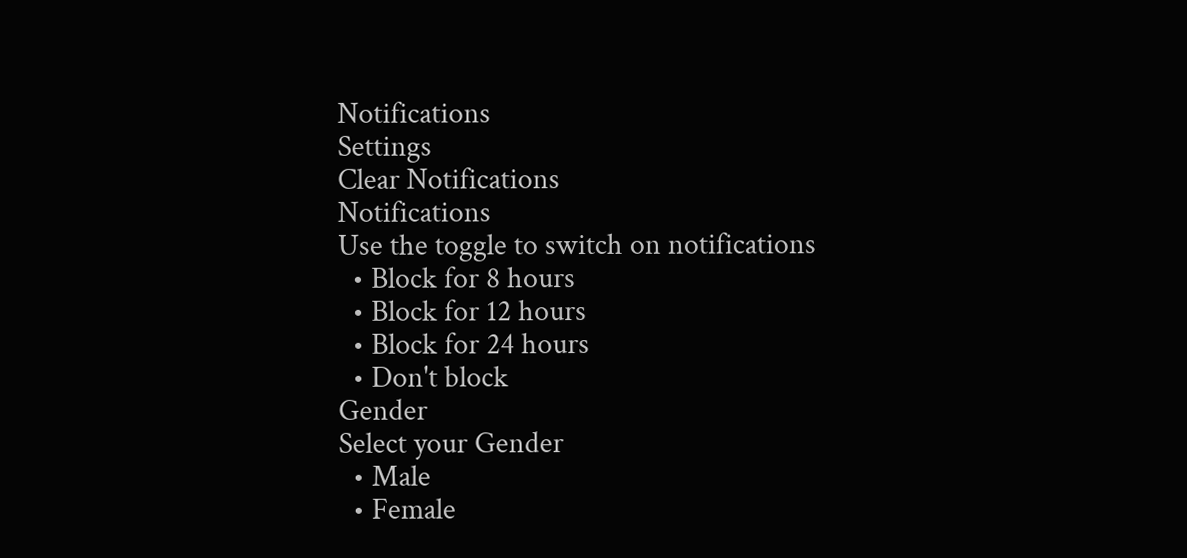Notifications
Settings
Clear Notifications
Notifications
Use the toggle to switch on notifications
  • Block for 8 hours
  • Block for 12 hours
  • Block for 24 hours
  • Don't block
Gender
Select your Gender
  • Male
  • Female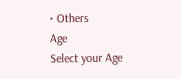• Others
Age
Select your Age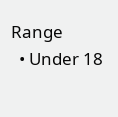Range
  • Under 18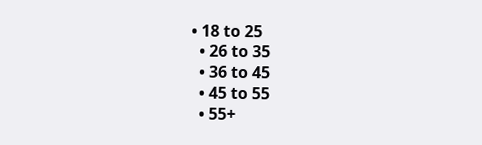• 18 to 25
  • 26 to 35
  • 36 to 45
  • 45 to 55
  • 55+